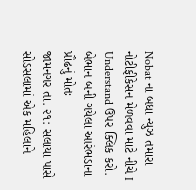Nobat ના બધા ન્યુઝ તમારા નોટીફીકેસન મેળવવા માટે નીચે I Understand ઉપર ક્લિક કરો.
બેભાન બની ગયેલા આરંભડાના પ્રૌઢનું મોતઃ
જામનગર તા. ૨૧: સલાયા પાસે સોડસલામાં એક મહિલાને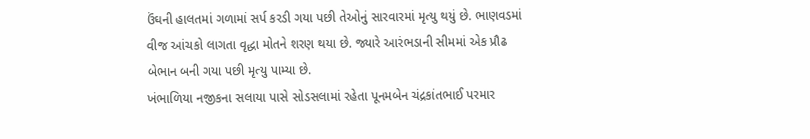ઉંઘની હાલતમાં ગળામાં સર્પ કરડી ગયા પછી તેઓનું સારવારમાં મૃત્યુ થયું છે. ભાણવડમાં વીજ આંચકો લાગતા વૃદ્ધા મોતને શરણ થયા છે. જ્યારે આરંભડાની સીમમાં એક પ્રૌઢ બેભાન બની ગયા પછી મૃત્યુ પામ્યા છે.
ખંભાળિયા નજીકના સલાયા પાસે સોડસલામાં રહેતા પૂનમબેન ચંદ્રકાંતભાઈ પરમાર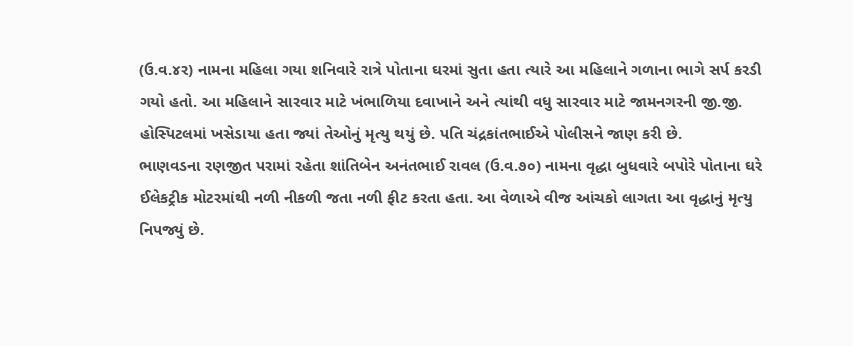(ઉ.વ.૪ર) નામના મહિલા ગયા શનિવારે રાત્રે પોતાના ઘરમાં સુતા હતા ત્યારે આ મહિલાને ગળાના ભાગે સર્પ કરડી ગયો હતો. આ મહિલાને સારવાર માટે ખંભાળિયા દવાખાને અને ત્યાંથી વધુ સારવાર માટે જામનગરની જી.જી. હોસ્પિટલમાં ખસેડાયા હતા જ્યાં તેઓનું મૃત્યુ થયું છે. પતિ ચંદ્રકાંતભાઈએ પોલીસને જાણ કરી છે.
ભાણવડના રણજીત પરામાં રહેતા શાંતિબેન અનંતભાઈ રાવલ (ઉ.વ.૭૦) નામના વૃદ્ધા બુધવારે બપોરે પોતાના ઘરે ઈલેકટ્રીક મોટરમાંથી નળી નીકળી જતા નળી ફીટ કરતા હતા. આ વેળાએ વીજ આંચકો લાગતા આ વૃદ્ધાનું મૃત્યુ નિપજ્યું છે.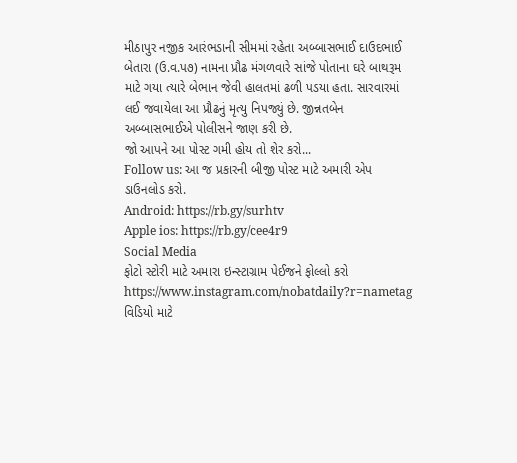મીઠાપુર નજીક આરંભડાની સીમમાં રહેતા અબ્બાસભાઈ દાઉદભાઈ બેતારા (ઉ.વ.પ૭) નામના પ્રૌઢ મંગળવારે સાંજે પોતાના ઘરે બાથરૂમ માટે ગયા ત્યારે બેભાન જેવી હાલતમાં ઢળી પડયા હતા. સારવારમાં લઈ જવાયેલા આ પ્રૌઢનું મૃત્યુ નિપજ્યું છે. જીન્નતબેન અબ્બાસભાઈએ પોલીસને જાણ કરી છે.
જો આપને આ પોસ્ટ ગમી હોય તો શેર કરો...
Follow us: આ જ પ્રકારની બીજી પોસ્ટ માટે અમારી એપ ડાઉનલોડ કરો.
Android: https://rb.gy/surhtv
Apple ios: https://rb.gy/cee4r9
Social Media
ફોટો સ્ટોરી માટે અમારા ઇન્સ્ટાગ્રામ પેઈજને ફોલ્લો કરો
https://www.instagram.com/nobatdaily?r=nametag
વિડિયો માટે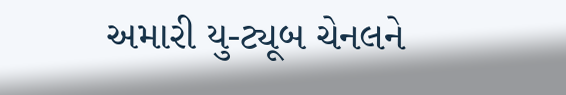અમારી યુ-ટ્યૂબ ચેનલને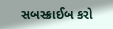સબસ્ક્રાઈબ કરો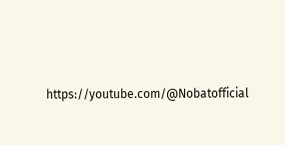https://youtube.com/@Nobatofficial